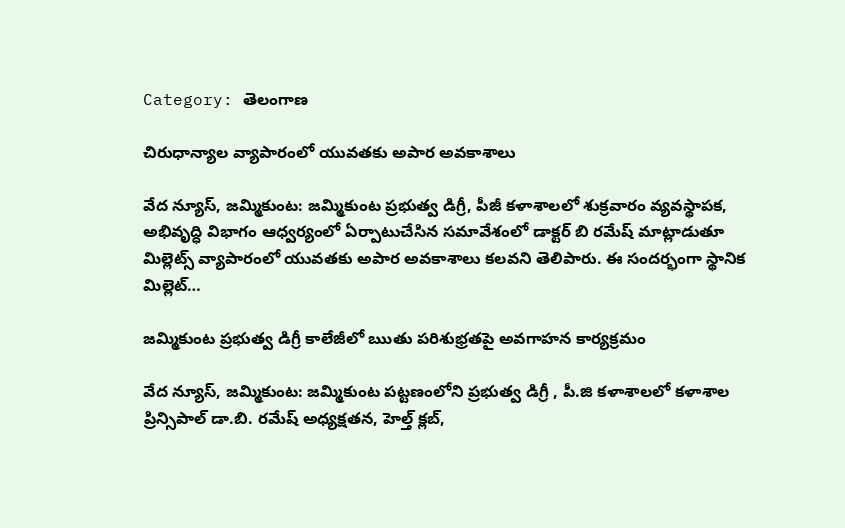Category: తెలంగాణ

చిరుధాన్యాల వ్యాపారంలో యువతకు అపార అవకాశాలు

వేద న్యూస్, జమ్మికుంట: జమ్మికుంట ప్రభుత్వ డిగ్రీ, పీజీ కళాశాలలో శుక్రవారం వ్యవస్థాపక, అభివృద్ధి విభాగం ఆధ్వర్యంలో ఏర్పాటుచేసిన సమావేశంలో డాక్టర్ బి రమేష్ మాట్లాడుతూ మిల్లెట్స్ వ్యాపారంలో యువతకు అపార అవకాశాలు కలవని తెలిపారు. ఈ సందర్భంగా స్థానిక మిల్లెట్…

జమ్మికుంట ప్రభుత్వ డిగ్రీ కాలేజీలో ఋతు పరిశుభ్రతపై అవగాహన కార్యక్రమం

వేద న్యూస్, జమ్మికుంట: జమ్మికుంట పట్టణంలోని ప్రభుత్వ డిగ్రీ , పీ.జి కళాశాలలో కళాశాల ప్రిన్సిపాల్ డా.బి. రమేష్ అధ్యక్షతన, హెల్త్ క్లబ్,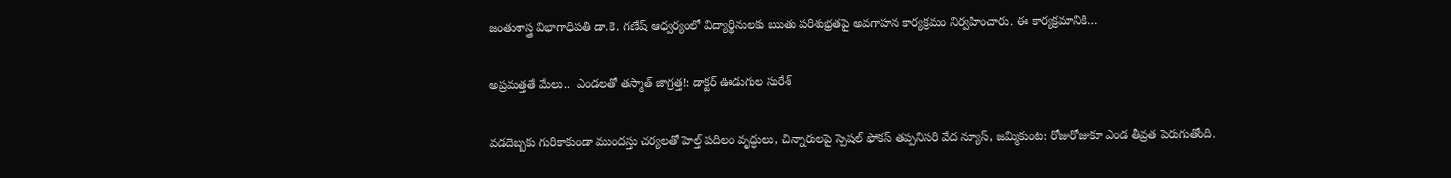జంతుశాస్త్ర విభాగాధిపతి డా.కె. గణేష్ ఆధ్వర్యంలో విద్యార్థినులకు ఋతు పరిశుభ్రతపై అవగాహన కార్యక్రమం నిర్వహించారు. ఈ కార్యక్రమానికి…

అప్రమత్తతే మేలు..  ఎండలతో తస్మాత్ జాగ్రత్త!: డాక్టర్ ఊడుగుల సురేశ్

వడదెబ్బకు గురికాకుండా ముందస్తు చర్యలతో హెల్త్ పదిలం వృద్ధులు, చిన్నారులపై స్పెషల్ ఫోకస్ తప్పనిసరి వేద న్యూస్, జమ్మికుంట: రోజురోజుకూ ఎండ తీవ్రత పెరుగుతోంది.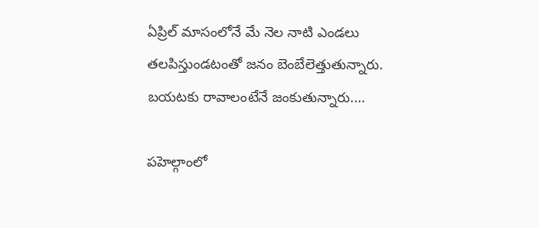ఏప్రిల్ మాసంలోనే మే నెల నాటి ఎండలు తలపిస్తుండటంతో జనం బెంబేలెత్తుతున్నారు. బయటకు రావాలంటేనే జంకుతున్నారు.…

పహెల్గాంలో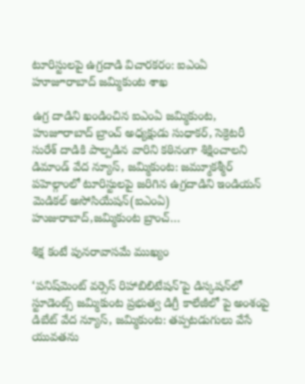టూరిస్టులపై ఉగ్రదాడి విచారకరం: ఐఎంఏ హూజూరాబాద్ జమ్మికుంట శాఖ

ఉగ్ర దాడిని ఖండించిన ఐఎంఏ జమ్మికుంట, హుజూరాబాద్ బ్రాంచ్ అధ్యక్షుడు సుధాకర్, సెక్రెటరీ సురేశ్ దాడికి పాల్పడిన వారిని కఠినంగా శిక్షించాలని డిమాండ్ వేద న్యూస్, జమ్మికుంట: జమ్మూకశ్మీర్ పహెల్గాంలో టూరిస్టులపై జరిగిన ఉగ్రదాడిని ఇండియన్ మెడికల్ అసోసియేషన్(ఐఎంఏ) హుజురాబాద్,జమ్మికుంట బ్రాంచ్…

శిక్ష కంటే పునరావాసమే ముఖ్యం

‘పనిష్‌మెంట్ వర్సెస్ రిహాబిలిటేషన్’పై డిస్కషన్‌లో స్టూడెంట్స్ జమ్మికుంట ప్రభుత్వ డిగ్రీ కాలేజీలో పై అంశంపై డిబేట్ వేద న్యూస్, జమ్మికుంట: తప్పటడుగులు వేసే యువతను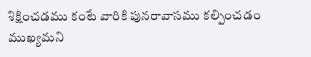శిక్షించడము కంటే వారికి పునరావాసము కల్పించడం ముఖ్యమని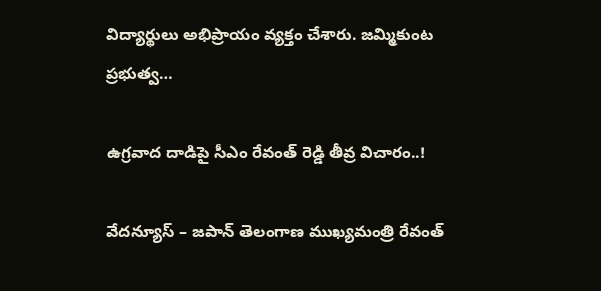విద్యార్థులు అభిప్రాయం వ్యక్తం చేశారు. జమ్మికుంట ప్రభుత్వ…

ఉగ్రవాద దాడిపై సీఎం రేవంత్ రెడ్డి తీవ్ర విచారం..!

వేదన్యూస్ – జపాన్ తెలంగాణ ముఖ్యమంత్రి రేవంత్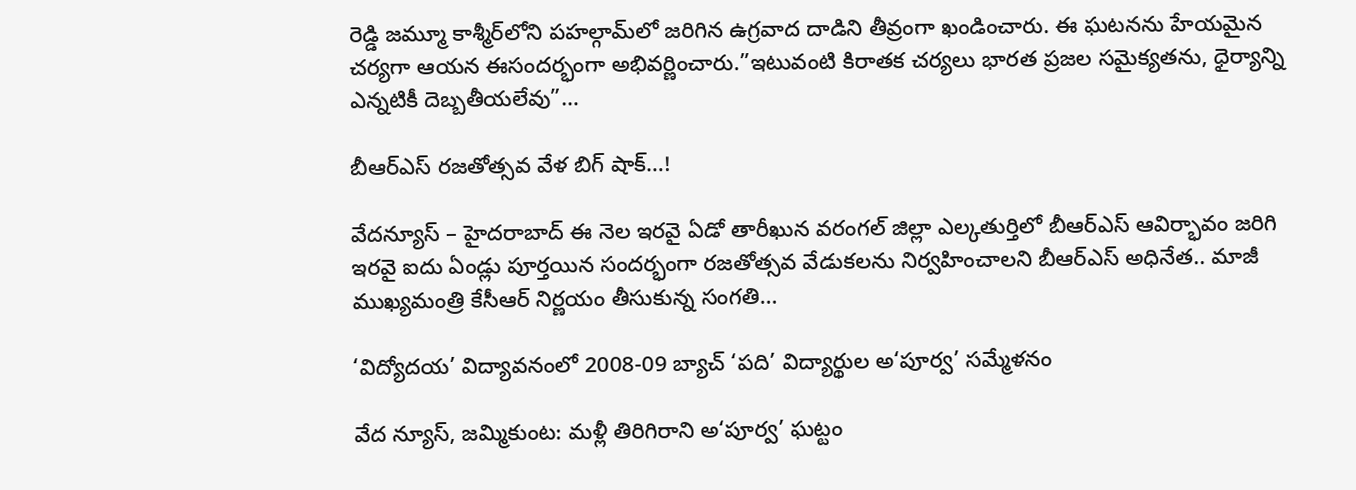రెడ్డి జమ్మూ కాశ్మీర్‌లోని పహల్గామ్‌లో జరిగిన ఉగ్రవాద దాడిని తీవ్రంగా ఖండించారు. ఈ ఘటనను హేయమైన చర్యగా ఆయన ఈసందర్భంగా అభివర్ణించారు.”ఇటువంటి కిరాతక చర్యలు భారత ప్రజల సమైక్యతను, ధైర్యాన్ని ఎన్నటికీ దెబ్బతీయలేవు”…

బీఆర్ఎస్ రజతోత్సవ వేళ బిగ్ షాక్…!

వేదన్యూస్ – హైదరాబాద్ ఈ నెల ఇరవై ఏడో తారీఖున వరంగల్ జిల్లా ఎల్కతుర్తిలో బీఆర్ఎస్ ఆవిర్భావం జరిగి ఇరవై ఐదు ఏండ్లు పూర్తయిన సందర్భంగా రజతోత్సవ వేడుకలను నిర్వహించాలని బీఆర్ఎస్ అధినేత.. మాజీ ముఖ్యమంత్రి కేసీఆర్ నిర్ణయం తీసుకున్న సంగతి…

‘విద్యోదయ’ విద్యావనంలో 2008-09 బ్యాచ్ ‘పది’ విద్యార్థుల అ‘పూర్వ’ సమ్మేళనం

వేద న్యూస్, జమ్మికుంట: మళ్లీ తిరిగిరాని అ‘పూర్వ’ ఘట్టం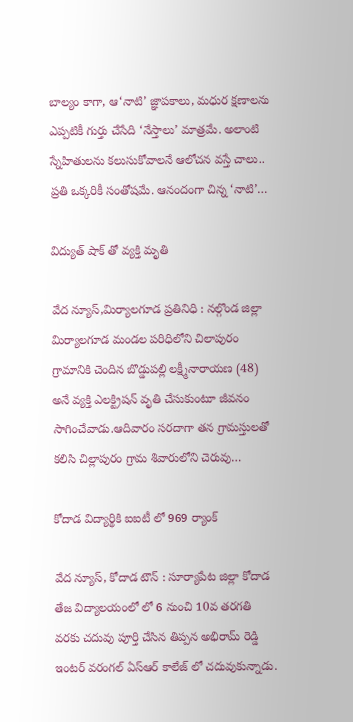బాల్యం కాగా, ఆ‘నాటి’ జ్ఞాపకాలు, మధుర క్షణాలను ఎప్పటికీ గుర్తు చేసేది ‘నేస్తాలు’ మాత్రమే. అలాంటి స్నేహితులను కలుసుకోవాలనే ఆలోచన వస్తే చాలు.. ప్రతి ఒక్కరికీ సంతోషమే. ఆనందంగా చిన్న ‘నాటి’…

విద్యుత్ షాక్ తో వ్యక్తి మృతి

వేద న్యూస్,మిర్యాలగూడ ప్రతినిధి : నల్గొండ జిల్లా మిర్యాలగూడ మండల పరిధిలోని చిలాపురం గ్రామానికి చెందిన బొడ్డుపల్లి లక్ష్మీనారాయణ (48) అనే వ్యక్తి ఎలక్ట్రిషన్ వృతి చేసుకుంటూ జీవనం సాగించేవాడు.ఆదివారం సరదాగా తన గ్రామస్తులతో కలిసి చిల్లాపురం గ్రామ శివారులోని చెరువు…

కోదాడ విద్యార్థికి ఐఐటీ లో 969 ర్యాంక్

వేద న్యూస్, కోదాడ టౌన్ : సూర్యాపేట జిల్లా కోదాడ తేజ విద్యాలయంలో లో 6 నుంచి 10వ తరగతి వరకు చదువు పూర్తి చేసిన తిప్పన అభిరామ్ రెడ్డి ఇంటర్ వరంగల్ ఏస్ఆర్ కాలేజ్ లో చదువుకున్నాడు.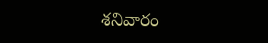శనివారం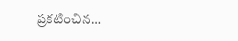ప్రకటించిన…